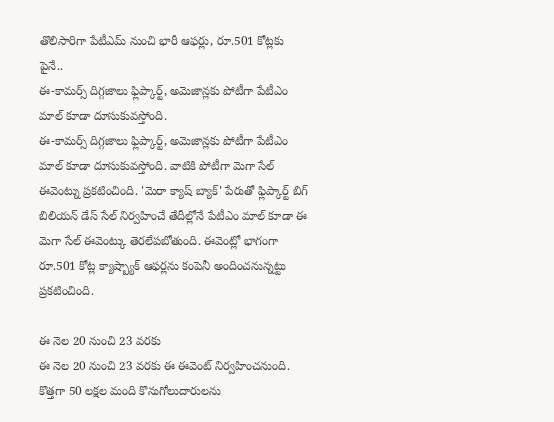తొలిసారిగా పేటీఎమ్ నుంచి భారీ ఆఫర్లు, రూ.501 కోట్లకు పైనే..
ఈ-కామర్స్ దిగ్గజాలు ఫ్లిప్కార్ట్, అమెజాన్లకు పోటీగా పేటీఎం మాల్ కూడా దూసుకువస్తోంది.
ఈ-కామర్స్ దిగ్గజాలు ఫ్లిప్కార్ట్, అమెజాన్లకు పోటీగా పేటీఎం మాల్ కూడా దూసుకువస్తోంది. వాటికి పోటీగా మెగా సేల్ ఈవెంట్ను ప్రకటించింది. 'మెరా క్యాష్ బ్యాక్' పేరుతో ఫ్లిప్కార్ట్ బిగ్ బిలియన్ డేస్ సేల్ నిర్వహించే తేదీల్లోనే పేటీఎం మాల్ కూడా ఈ మెగా సేల్ ఈవెంట్కు తెరలేపబోతుంది. ఈవెంట్లో భాగంగా రూ.501 కోట్ల క్యాష్బ్యాక్ ఆఫర్లను కంపెనీ అందించనున్నట్టు ప్రకటించింది.

ఈ నెల 20 నుంచి 23 వరకు
ఈ నెల 20 నుంచి 23 వరకు ఈ ఈవెంట్ నిర్వహించనుంది. కొత్తగా 50 లక్షల మంది కొనుగోలుదారులను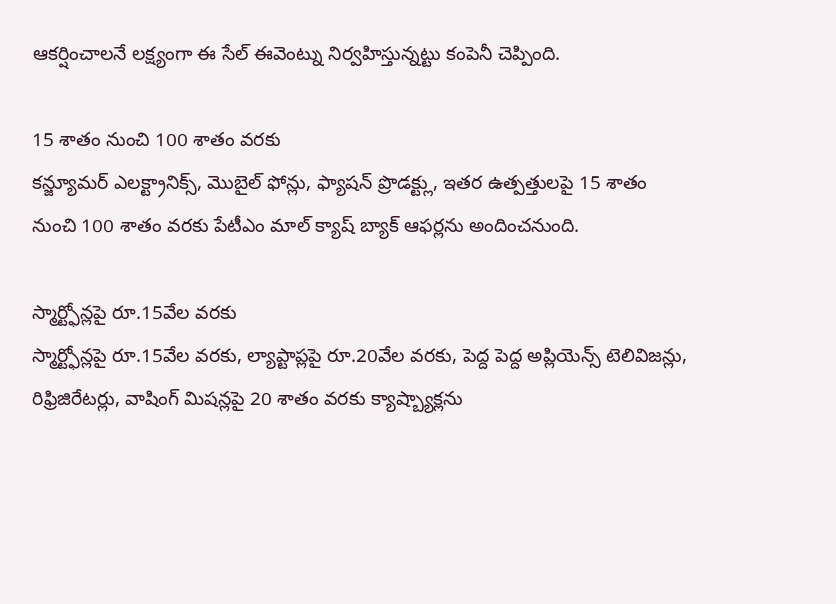ఆకర్షించాలనే లక్ష్యంగా ఈ సేల్ ఈవెంట్ను నిర్వహిస్తున్నట్టు కంపెనీ చెప్పింది.

15 శాతం నుంచి 100 శాతం వరకు
కన్జ్యూమర్ ఎలక్ట్రానిక్స్, మొబైల్ ఫోన్లు, ఫ్యాషన్ ప్రొడక్ట్లు, ఇతర ఉత్పత్తులపై 15 శాతం నుంచి 100 శాతం వరకు పేటీఎం మాల్ క్యాష్ బ్యాక్ ఆఫర్లను అందించనుంది.

స్మార్ట్ఫోన్లపై రూ.15వేల వరకు
స్మార్ట్ఫోన్లపై రూ.15వేల వరకు, ల్యాప్టాప్లపై రూ.20వేల వరకు, పెద్ద పెద్ద అప్లియెన్స్ టెలివిజన్లు, రిఫ్రిజిరేటర్లు, వాషింగ్ మిషన్లపై 20 శాతం వరకు క్యాష్బ్యాక్లను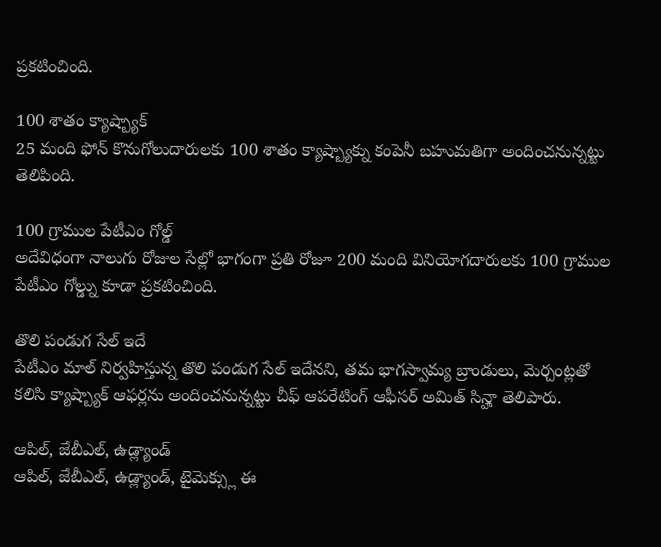ప్రకటించింది.

100 శాతం క్యాష్బ్యాక్
25 మంది ఫోన్ కొనుగోలుదారులకు 100 శాతం క్యాష్బ్యాక్ను కంపెనీ బహుమతిగా అందించనున్నట్టు తెలిపింది.

100 గ్రాముల పేటీఎం గోల్డ్
అదేవిధంగా నాలుగు రోజుల సేల్లో భాగంగా ప్రతి రోజూ 200 మంది వినియోగదారులకు 100 గ్రాముల పేటీఎం గోల్డ్ను కూడా ప్రకటించింది.

తొలి పండుగ సేల్ ఇదే
పేటీఎం మాల్ నిర్వహిస్తున్న తొలి పండుగ సేల్ ఇదేనని, తమ భాగస్వామ్య బ్రాండులు, మెర్చంట్లతో కలిసి క్యాష్బ్యాక్ ఆఫర్లను అందించనున్నట్టు చీఫ్ ఆపరేటింగ్ ఆఫీసర్ అమిత్ సిన్హా తెలిపారు.

ఆపిల్, జేబీఎల్, ఉడ్ల్యాండ్
ఆపిల్, జేబీఎల్, ఉడ్ల్యాండ్, టైమెక్స్లు ఈ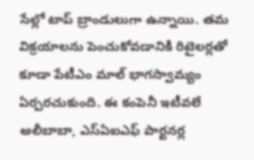సేల్లో టాప్ బ్రాండులుగా ఉన్నాయి. తమ విక్రయాలను పెంచుకోవడానికి రిటైలర్లతో కూడా పేటీఎం మాల్ భాగస్వామ్యం ఏర్పరచుకుంది. ఈ కంపెనీ ఇటీవలే అలీబాబా, ఎస్ఏఐఎఫ్ పార్టనర్ల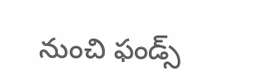నుంచి ఫండ్స్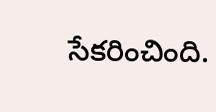సేకరించింది.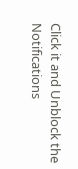Click it and Unblock the Notifications